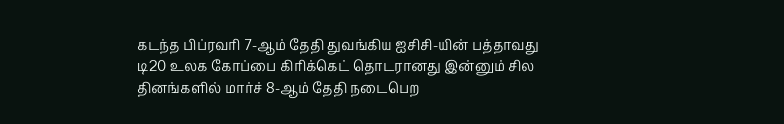கடந்த பிப்ரவரி 7-ஆம் தேதி துவங்கிய ஐசிசி-யின் பத்தாவது டி20 உலக கோப்பை கிரிக்கெட் தொடரானது இன்னும் சில தினங்களில் மார்ச் 8-ஆம் தேதி நடைபெற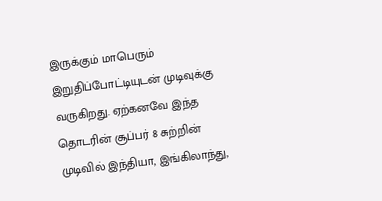இருக்கும் மாபெரும் இறுதிப்போட்டியுடன் முடிவுக்கு வருகிறது. ஏற்கனவே இந்த தொடரின் சூப்பர் 8 சுற்றின் முடிவில் இந்தியா, இங்கிலாந்து,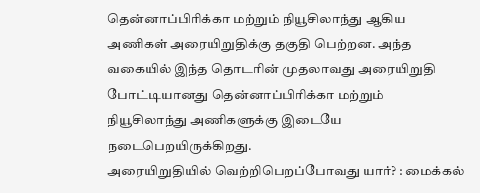தென்னாப்பிரிக்கா மற்றும் நியூசிலாந்து ஆகிய அணிகள் அரையிறுதிக்கு தகுதி பெற்றன. அந்த வகையில் இந்த தொடரின் முதலாவது அரையிறுதி போட்டியானது தென்னாப்பிரிக்கா மற்றும் நியூசிலாந்து அணிகளுக்கு இடையே நடைபெறயிருக்கிறது.
அரையிறுதியில் வெற்றிபெறப்போவது யார்? : மைக்கல்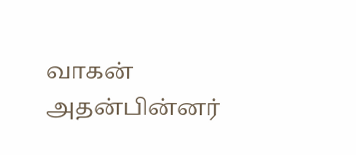வாகன்
அதன்பின்னர்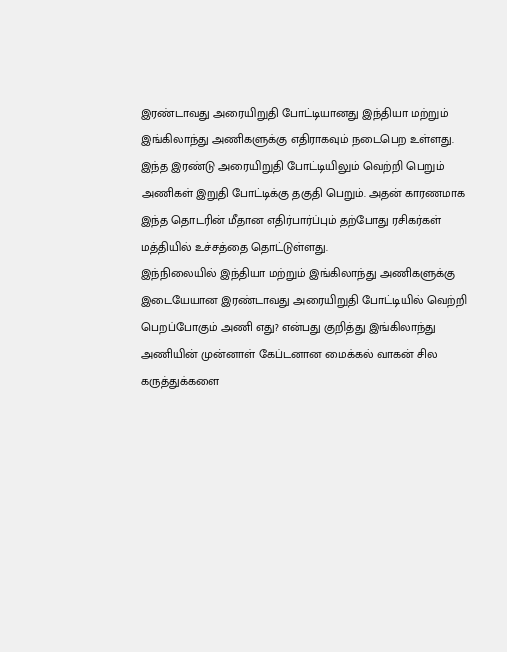இரண்டாவது அரையிறுதி போட்டியானது இந்தியா மற்றும் இங்கிலாந்து அணிகளுக்கு எதிராகவும் நடைபெற உள்ளது. இந்த இரண்டு அரையிறுதி போட்டியிலும் வெற்றி பெறும் அணிகள் இறுதி போட்டிக்கு தகுதி பெறும். அதன் காரணமாக இந்த தொடரின் மீதான எதிர்பார்ப்பும் தற்போது ரசிகர்கள் மத்தியில் உச்சத்தை தொட்டுள்ளது.
இந்நிலையில் இந்தியா மற்றும் இங்கிலாந்து அணிகளுக்கு இடையேயான இரண்டாவது அரையிறுதி போட்டியில் வெற்றி பெறப்போகும் அணி எது? என்பது குறித்து இங்கிலாந்து அணியின் முன்னாள் கேப்டனான மைக்கல் வாகன் சில கருத்துக்களை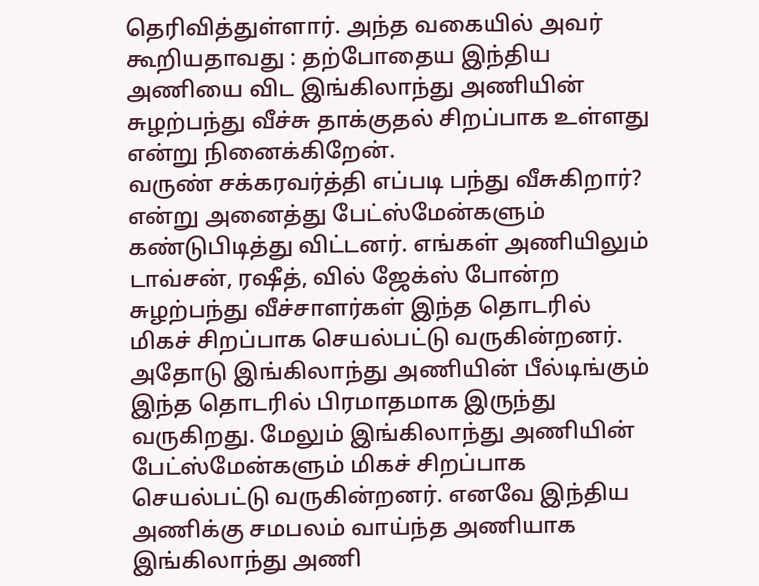தெரிவித்துள்ளார். அந்த வகையில் அவர் கூறியதாவது : தற்போதைய இந்திய அணியை விட இங்கிலாந்து அணியின் சுழற்பந்து வீச்சு தாக்குதல் சிறப்பாக உள்ளது என்று நினைக்கிறேன்.
வருண் சக்கரவர்த்தி எப்படி பந்து வீசுகிறார்? என்று அனைத்து பேட்ஸ்மேன்களும் கண்டுபிடித்து விட்டனர். எங்கள் அணியிலும் டாவ்சன், ரஷீத், வில் ஜேக்ஸ் போன்ற சுழற்பந்து வீச்சாளர்கள் இந்த தொடரில் மிகச் சிறப்பாக செயல்பட்டு வருகின்றனர். அதோடு இங்கிலாந்து அணியின் பீல்டிங்கும் இந்த தொடரில் பிரமாதமாக இருந்து வருகிறது. மேலும் இங்கிலாந்து அணியின் பேட்ஸ்மேன்களும் மிகச் சிறப்பாக செயல்பட்டு வருகின்றனர். எனவே இந்திய அணிக்கு சமபலம் வாய்ந்த அணியாக இங்கிலாந்து அணி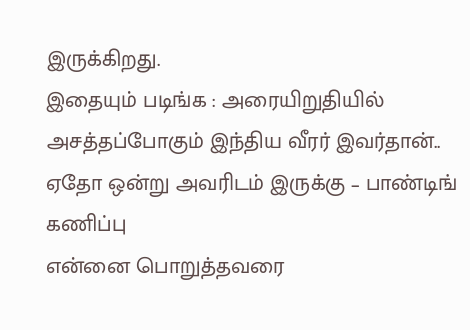இருக்கிறது.
இதையும் படிங்க : அரையிறுதியில் அசத்தப்போகும் இந்திய வீரர் இவர்தான்.. ஏதோ ஒன்று அவரிடம் இருக்கு – பாண்டிங் கணிப்பு
என்னை பொறுத்தவரை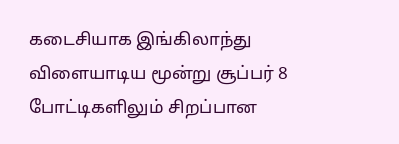கடைசியாக இங்கிலாந்து விளையாடிய மூன்று சூப்பர் 8 போட்டிகளிலும் சிறப்பான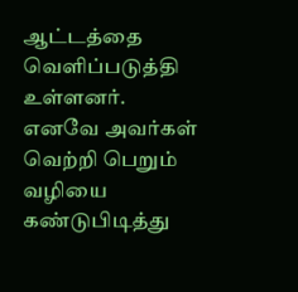ஆட்டத்தை வெளிப்படுத்தி உள்ளனர். எனவே அவர்கள் வெற்றி பெறும் வழியை கண்டுபிடித்து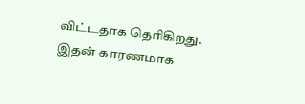விட்டதாக தெரிகிறது. இதன் காரணமாக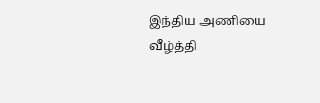இந்திய அணியை வீழ்த்தி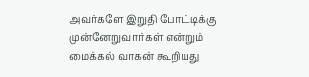அவர்களே இறுதி போட்டிக்கு முன்னேறுவார்கள் என்றும் மைக்கல் வாகன் கூறியது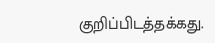குறிப்பிடத்தக்கது.